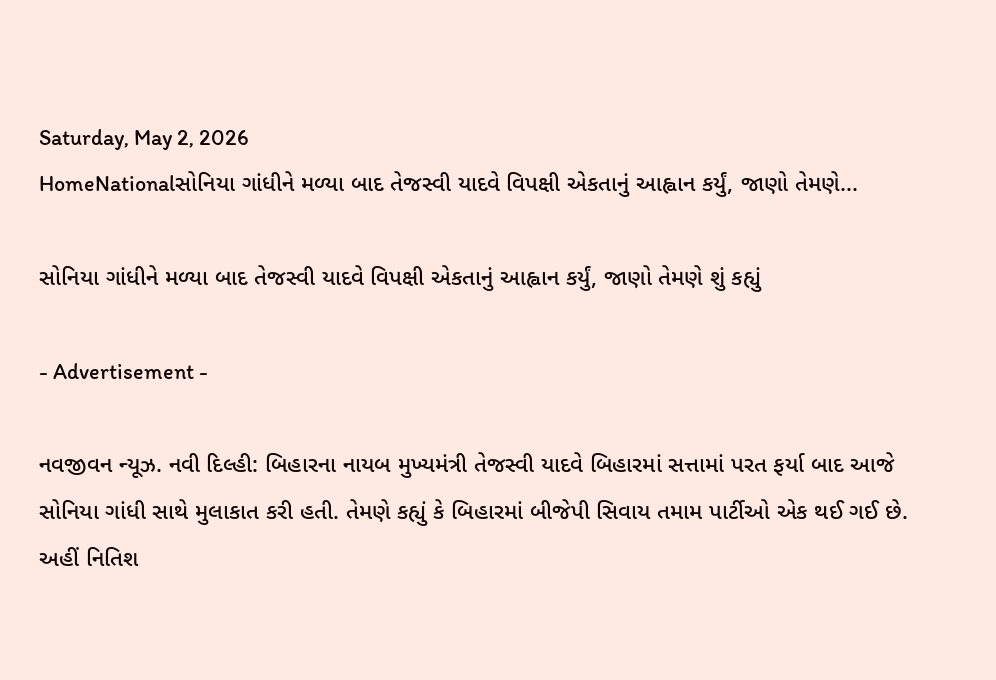Saturday, May 2, 2026
HomeNationalસોનિયા ગાંધીને મળ્યા બાદ તેજસ્વી યાદવે વિપક્ષી એકતાનું આહ્વાન કર્યું, જાણો તેમણે...

સોનિયા ગાંધીને મળ્યા બાદ તેજસ્વી યાદવે વિપક્ષી એકતાનું આહ્વાન કર્યું, જાણો તેમણે શું કહ્યું

- Advertisement -

નવજીવન ન્યૂઝ. નવી દિલ્હી: બિહારના નાયબ મુખ્યમંત્રી તેજસ્વી યાદવે બિહારમાં સત્તામાં પરત ફર્યા બાદ આજે સોનિયા ગાંધી સાથે મુલાકાત કરી હતી. તેમણે કહ્યું કે બિહારમાં બીજેપી સિવાય તમામ પાર્ટીઓ એક થઈ ગઈ છે. અહીં નિતિશ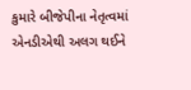કુમારે બીજેપીના નેતૃત્વમાં એનડીએથી અલગ થઈને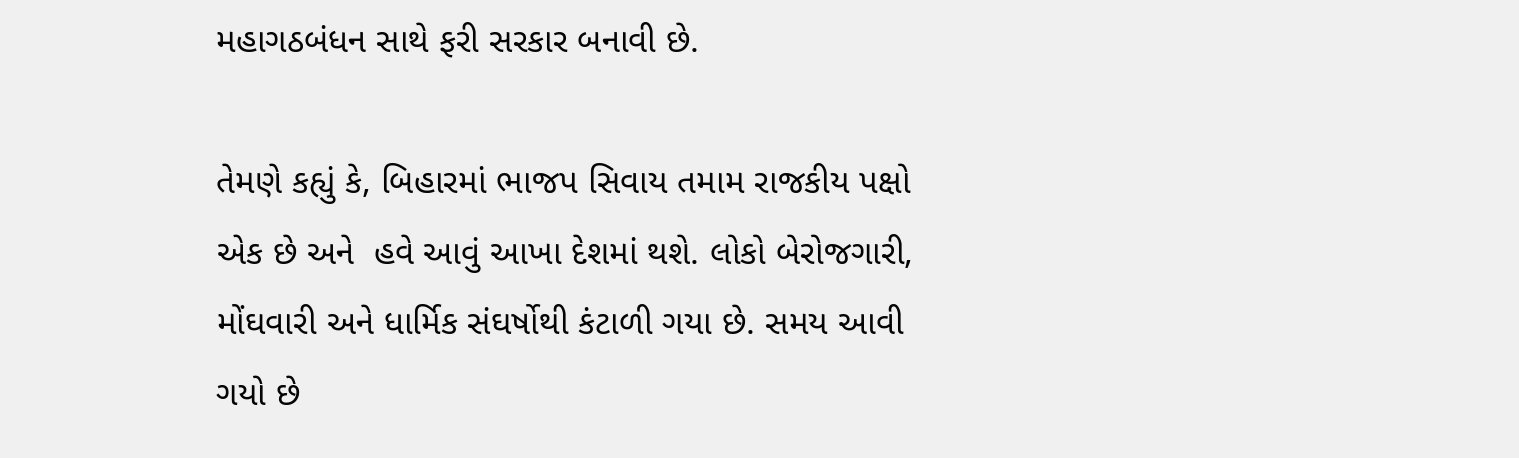મહાગઠબંધન સાથે ફરી સરકાર બનાવી છે.

તેમણે કહ્યું કે, બિહારમાં ભાજપ સિવાય તમામ રાજકીય પક્ષો એક છે અને  હવે આવું આખા દેશમાં થશે. લોકો બેરોજગારી, મોંઘવારી અને ધાર્મિક સંઘર્ષોથી કંટાળી ગયા છે. સમય આવી ગયો છે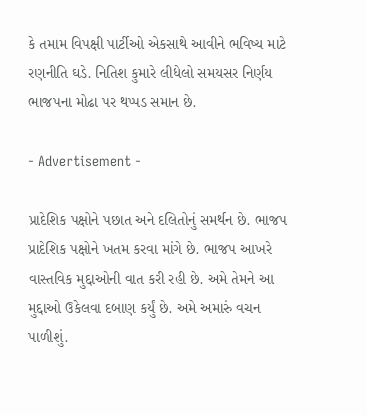કે તમામ વિપક્ષી પાર્ટીઓ એકસાથે આવીને ભવિષ્ય માટે રણનીતિ ઘડે. નિતિશ કુમારે લીધેલો સમયસર નિર્ણય ભાજપના મોઢા પર થપ્પડ સમાન છે.

- Advertisement -

પ્રાદેશિક પક્ષોને પછાત અને દલિતોનું સમર્થન છે. ભાજપ પ્રાદેશિક પક્ષોને ખતમ કરવા માંગે છે. ભાજપ આખરે વાસ્તવિક મુદ્દાઓની વાત કરી રહી છે. અમે તેમને આ મુદ્દાઓ ઉકેલવા દબાણ કર્યું છે. અમે અમારું વચન પાળીશું.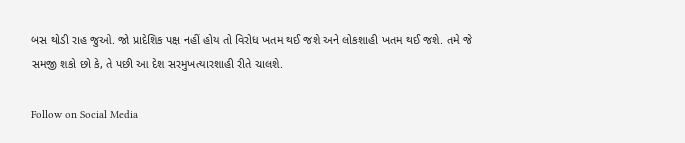બસ થોડી રાહ જુઓ. જો પ્રાદેશિક પક્ષ નહીં હોય તો વિરોધ ખતમ થઈ જશે અને લોકશાહી ખતમ થઈ જશે. તમે જે સમજી શકો છો કે, તે પછી આ દેશ સરમુખત્યારશાહી રીતે ચાલશે.

Follow on Social Media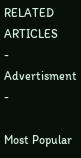RELATED ARTICLES
- Advertisment -

Most Popular